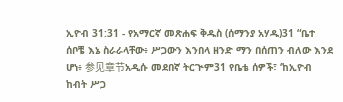ኢዮብ 31:31 - የአማርኛ መጽሐፍ ቅዱስ (ሰማንያ አሃዱ)31 “ቤተ ሰቦቼ እኔ ስራራላቸው፥ ሥጋውን እንበላ ዘንድ ማን በሰጠን ብለው እንደ ሆነ፥ 参见章节አዲሱ መደበኛ ትርጒም31 የቤቴ ሰዎች፣ ‘ከኢዮብ ከብት ሥጋ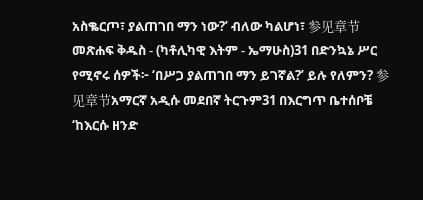አስቈርጦ፣ ያልጠገበ ማን ነው?’ ብለው ካልሆነ፣ 参见章节መጽሐፍ ቅዱስ - (ካቶሊካዊ እትም - ኤማሁስ)31 በድንኳኔ ሥር የሚኖሩ ሰዎች፦ ‘በሥጋ ያልጠገበ ማን ይገኛል?’ ይሉ የለምን? 参见章节አማርኛ አዲሱ መደበኛ ትርጉም31 በእርግጥ ቤተሰቦቼ ‘ከእርሱ ዘንድ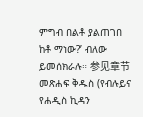ምግብ በልቶ ያልጠገበ ከቶ ማነው?’ ብለው ይመሰክራሉ። 参见章节መጽሐፍ ቅዱስ (የብሉይና የሐዲስ ኪዳን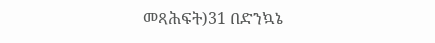መጻሕፍት)31 በድንኳኔ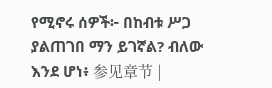የሚኖሩ ሰዎች፦ በከብቱ ሥጋ ያልጠገበ ማን ይገኛል? ብለው እንደ ሆነ፥ 参见章节 |